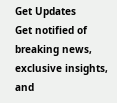Get Updates
Get notified of breaking news, exclusive insights, and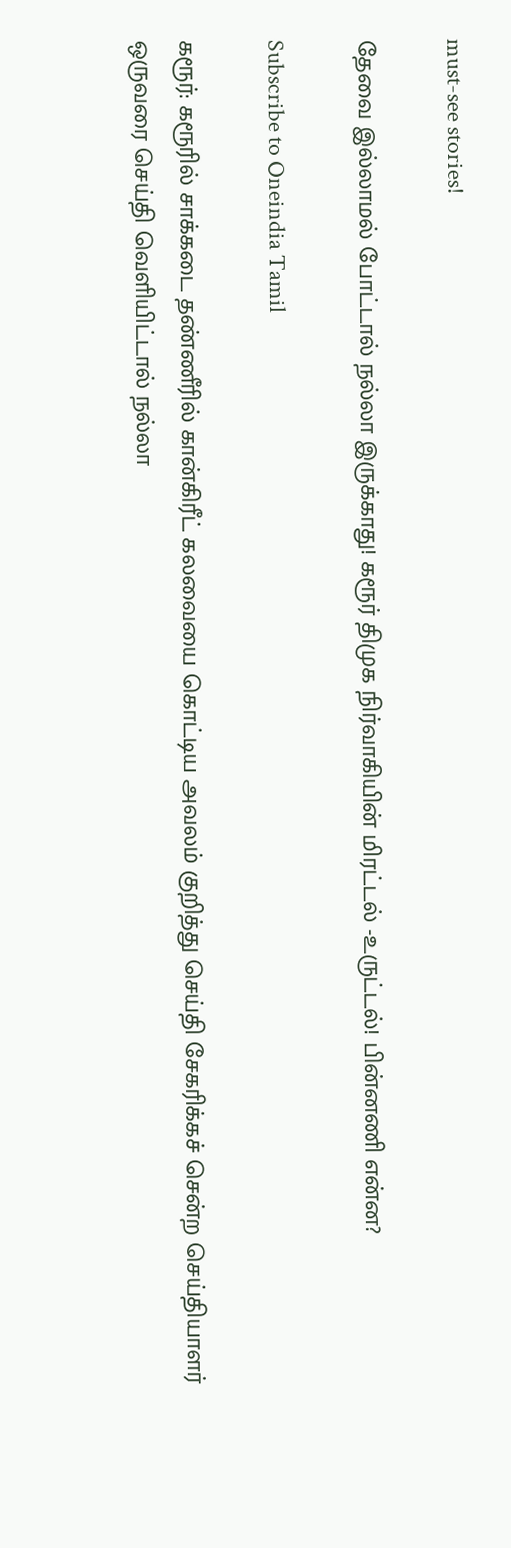must-see stories!

தேவை இல்லாமல் போட்டால் நல்லா இருக்காது! கரூர் திமுக நிர்வாகியின் மிரட்டல் -உருட்டல்! பின்னணி என்ன?

Subscribe to Oneindia Tamil

கரூர்: கரூரில் சாக்கடை தண்ணீரில் கான்கிரீட் கலவையை கொட்டிய அவலம் குறித்து செய்தி சேகரிக்கச் சென்ற செய்தியாளர் ஒருவரை செய்தி வெளியிட்டால் நல்லா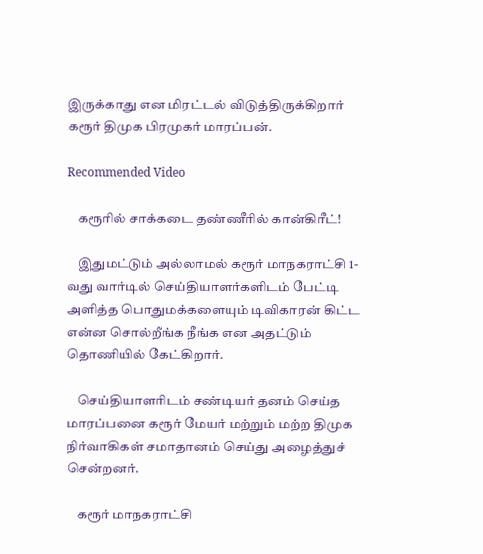இருக்காது என மிரட்டல் விடுத்திருக்கிறார் கரூர் திமுக பிரமுகர் மாரப்பன்.

Recommended Video

    கரூரில் சாக்கடை தண்ணீரில் கான்கிரீட்!

    இதுமட்டும் அல்லாமல் கரூர் மாநகராட்சி 1-வது வார்டில் செய்தியாளர்களிடம் பேட்டி அளித்த பொதுமக்களையும் டிவிகாரன் கிட்ட என்ன சொல்றீங்க நீங்க என அதட்டும் தொணியில் கேட்கிறார்.

    செய்தியாளரிடம் சண்டியர் தனம் செய்த மாரப்பனை கரூர் மேயர் மற்றும் மற்ற திமுக நிர்வாகிகள் சமாதானம் செய்து அழைத்துச் சென்றனர்.

    கரூர் மாநகராட்சி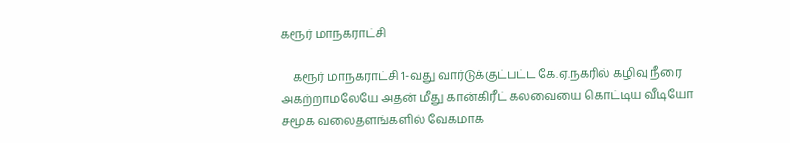கரூர் மாநகராட்சி

    கரூர் மாநகராட்சி 1-வது வார்டுக்குட்பட்ட கே.ஏ.நகரில் கழிவு நீரை அகற்றாமலேயே அதன் மீது கான்கிரீட் கலவையை கொட்டிய வீடியோ சமூக வலைதளங்களில் வேகமாக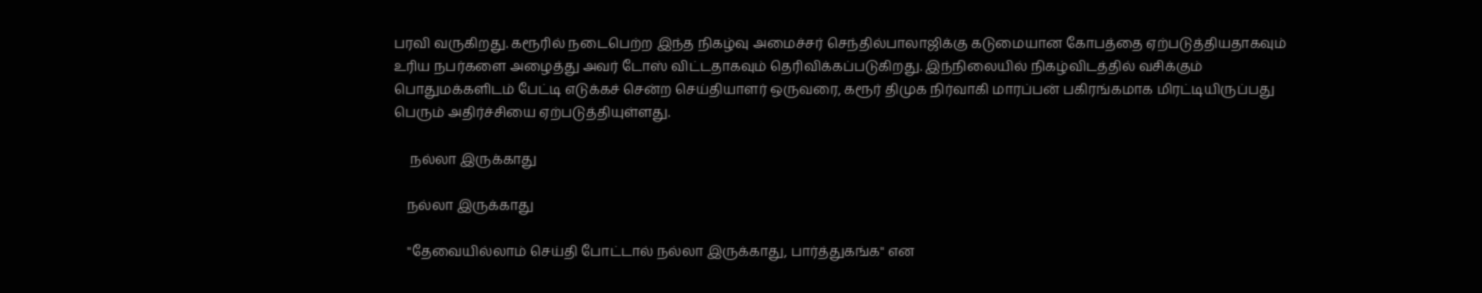பரவி வருகிறது. கரூரில் நடைபெற்ற இந்த நிகழ்வு அமைச்சர் செந்தில்பாலாஜிக்கு கடுமையான கோபத்தை ஏற்படுத்தியதாகவும் உரிய நபர்களை அழைத்து அவர் டோஸ் விட்டதாகவும் தெரிவிக்கப்படுகிறது. இந்நிலையில் நிகழ்விடத்தில் வசிக்கும் பொதுமக்களிடம் பேட்டி எடுக்கச் சென்ற செய்தியாளர் ஒருவரை, கரூர் திமுக நிர்வாகி மாரப்பன் பகிரங்கமாக மிரட்டியிருப்பது பெரும் அதிர்ச்சியை ஏற்படுத்தியுள்ளது.

     நல்லா இருக்காது

    நல்லா இருக்காது

    ''தேவையில்லாம் செய்தி போட்டால் நல்லா இருக்காது, பார்த்துகங்க'' என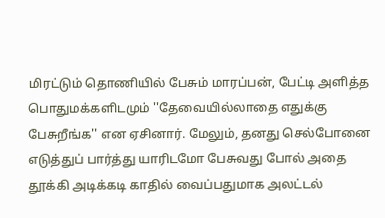மிரட்டும் தொணியில் பேசும் மாரப்பன், பேட்டி அளித்த பொதுமக்களிடமும் ''தேவையில்லாதை எதுக்கு பேசுறீங்க'' என ஏசினார். மேலும், தனது செல்போனை எடுத்துப் பார்த்து யாரிடமோ பேசுவது போல் அதை தூக்கி அடிக்கடி காதில் வைப்பதுமாக அலட்டல்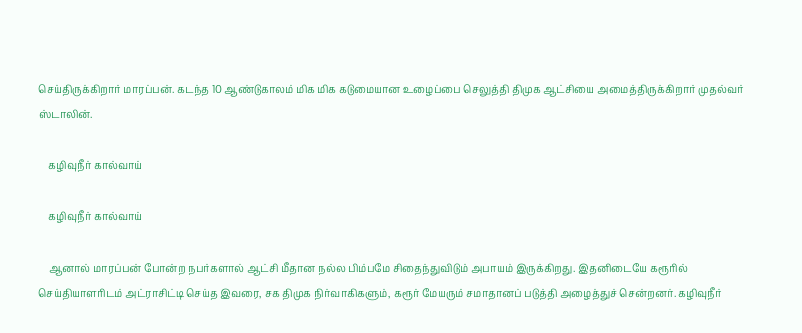செய்திருக்கிறார் மாரப்பன். கடந்த 10 ஆண்டுகாலம் மிக மிக கடுமையான உழைப்பை செலுத்தி திமுக ஆட்சியை அமைத்திருக்கிறார் முதல்வர் ஸ்டாலின்.

    கழிவுநீர் கால்வாய்

    கழிவுநீர் கால்வாய்

    ஆனால் மாரப்பன் போன்ற நபர்களால் ஆட்சி மீதான நல்ல பிம்பமே சிதைந்துவிடும் அபாயம் இருக்கிறது. இதனிடையே கரூரில் செய்தியாளரிடம் அட்ராசிட்டி செய்த இவரை, சக திமுக நிர்வாகிகளும், கரூர் மேயரும் சமாதானப் படுத்தி அழைத்துச் சென்றனர். கழிவுநீர்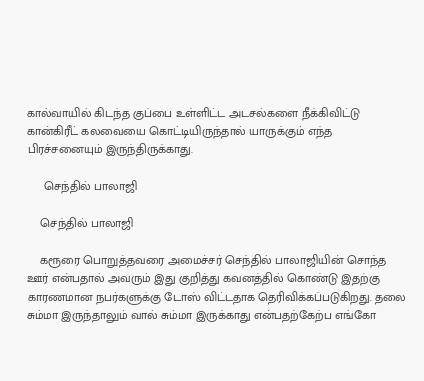கால்வாயில் கிடந்த குப்பை உள்ளிட்ட அடசல்களை நீக்கிவிட்டு கான்கிரீட் கலவையை கொட்டியிருந்தால் யாருக்கும் எந்த பிரச்சனையும் இருந்திருக்காது.

     செந்தில் பாலாஜி

    செந்தில் பாலாஜி

    கரூரை பொறுத்தவரை அமைச்சர் செந்தில் பாலாஜியின் சொந்த ஊர் என்பதால் அவரும் இது குறித்து கவனத்தில் கொண்டு இதற்கு காரணமான நபர்களுக்கு டோஸ் விட்டதாக தெரிவிக்கப்படுகிறது. தலை சும்மா இருந்தாலும் வால் சும்மா இருக்காது என்பதற்கேற்ப எங்கோ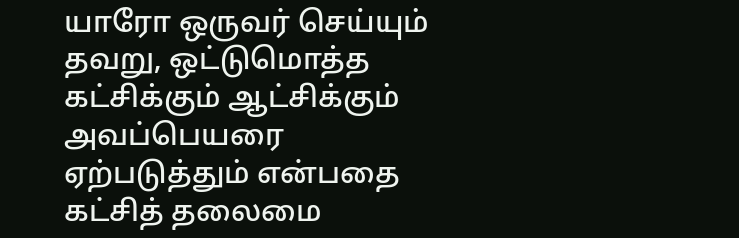யாரோ ஒருவர் செய்யும் தவறு, ஒட்டுமொத்த கட்சிக்கும் ஆட்சிக்கும் அவப்பெயரை ஏற்படுத்தும் என்பதை கட்சித் தலைமை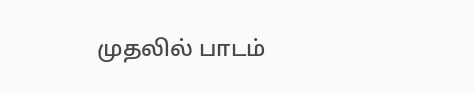முதலில் பாடம்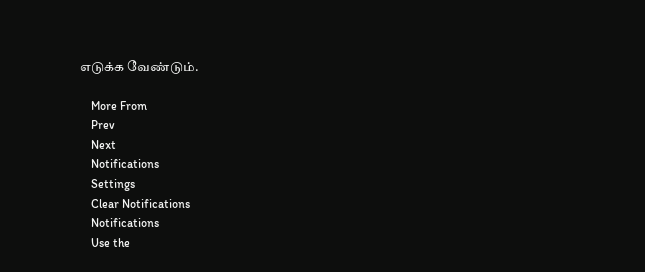எடுக்க வேண்டும்.

    More From
    Prev
    Next
    Notifications
    Settings
    Clear Notifications
    Notifications
    Use the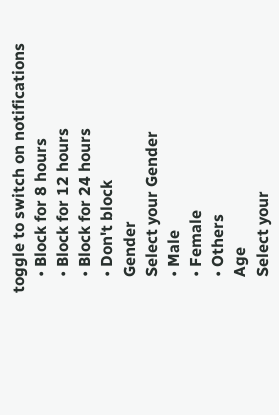toggle to switch on notifications
    • Block for 8 hours
    • Block for 12 hours
    • Block for 24 hours
    • Don't block
    Gender
    Select your Gender
    • Male
    • Female
    • Others
    Age
    Select your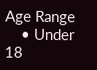Age Range
    • Under 18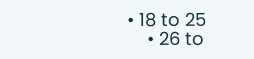• 18 to 25
    • 26 to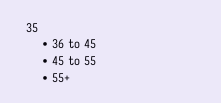35
    • 36 to 45
    • 45 to 55
    • 55+